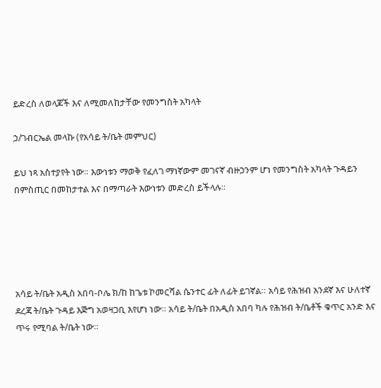ይድረስ ለወላጆች እና ለሚመለከታቸው የመንግስት አካላት

ኃ/ገብርኤል መላኩ (የአሳይ ት/ቤት መምህር)

ይህ ነጻ አስተያየት ነው። እውነቱን ማወቅ የፈለገ ማነኛውም መገናኛ ብዙኃንም ሆነ የመንግስት አካላት ጉዳይን በምስጢር በመከታተል እና በማጣራት እውነቱን መድረስ ይችላሉ።





አሳይ ት/ቤት አዲስ አበባ-ቦሌ ክ/ከ ከጌቱ ኮመርሻል ሴንተር ፊት ለፊት ይገኛል። አሳይ የሕዝብ አንደኛ እና ሁለተኛ ደረጃ ት/ቤት ጉዳይ እጅግ አወዛጋቢ እየሆነ ነው። አሳይ ት/ቤት በአዲስ አበባ ካሉ የሕዝብ ት/ቤቶች ቁጥር አንድ እና ጥሩ የሚባል ት/ቤት ነው።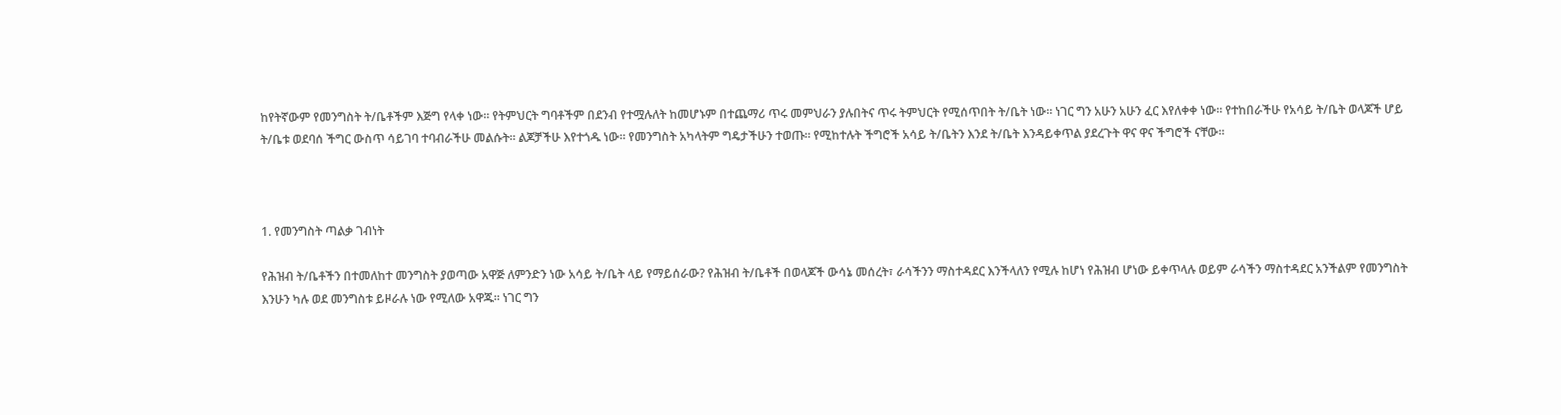ከየትኛውም የመንግስት ት/ቤቶችም እጅግ የላቀ ነው። የትምህርት ግባቶችም በደንብ የተሟሉለት ከመሆኑም በተጨማሪ ጥሩ መምህራን ያሉበትና ጥሩ ትምህርት የሚሰጥበት ት/ቤት ነው። ነገር ግን አሁን አሁን ፈር እየለቀቀ ነው። የተከበራችሁ የአሳይ ት/ቤት ወላጆች ሆይ ት/ቤቱ ወደባሰ ችግር ውስጥ ሳይገባ ተባብራችሁ መልሱት። ልጆቻችሁ እየተጎዱ ነው። የመንግስት አካላትም ግዴታችሁን ተወጡ። የሚከተሉት ችግሮች አሳይ ት/ቤትን እንደ ት/ቤት እንዳይቀጥል ያደረጉት ዋና ዋና ችግሮች ናቸው።



1. የመንግስት ጣልቃ ገብነት

የሕዝብ ት/ቤቶችን በተመለከተ መንግስት ያወጣው አዋጅ ለምንድን ነው አሳይ ት/ቤት ላይ የማይሰራው? የሕዝብ ት/ቤቶች በወላጆች ውሳኔ መሰረት፣ ራሳችንን ማስተዳደር እንችላለን የሚሉ ከሆነ የሕዝብ ሆነው ይቀጥላሉ ወይም ራሳችን ማስተዳደር አንችልም የመንግስት እንሁን ካሉ ወደ መንግስቱ ይዞራሉ ነው የሚለው አዋጁ። ነገር ግን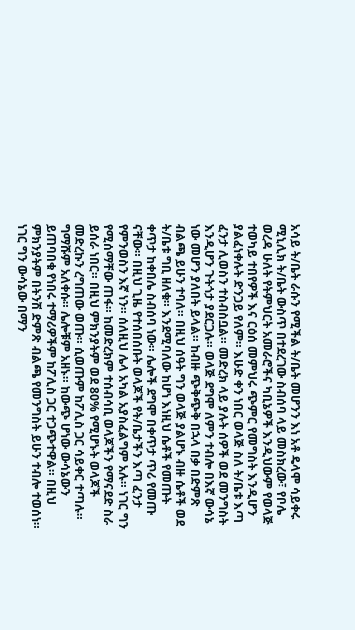አሳይ ት/ቤት ራሱን የሚችል ት/ቤት መሆንን እነ አቶ ዴላሞ ሳይቀሩ ሚኒሊክ ት/ቤት ውስጥ በተደረገው ስብሰባ ላይ መስክረው፣ የቦሌ ወረዳ ሁለት የትምህርት አመራሮችና ካቢኔዎች እንዲህውም የወላጅ ተወካይ ተበየዎች እና ርዕሰ መምህሩ ጭምር የመግስት እንዲሆን ያልፈነቀሉት ድንጋይ የለም። እሁድ ቀን ነበር ወላጅ ስለ ት/ቤቱ እጣ ፈንታ ሊወስን ተስብስቧል። መድረክ ላይ ያሉት ሰዎች ወደ መንግስት እንዲሆን ጉትጎታ ያደርጋሉ። ወላጅ ደግሞ ለምን ተብሎ በእኛ ውሳኔ ነው መሆን ያለበት ይላል። ከብዙ ጭቅጭቅ በኋላ በቃ በድምጽ ብልጫ ይሁን ተባለ። በዚህ ሰዓት ግን ወላጅ ያልሆኑ ብዙ ሴቶች ወደ ት/ቤቱ ግቢ ዘለቁ። እንደሚባለው ከሆነ እነዚህ ሴቶች የመጡት ቀጥታ ከቀበሌ ስብሰባ ነው። ሌሎች ደግሞ በቀጥታ ጥሪ የመጡ ናቸው። በዚህ ጊዜ የተሰበሰቡት ወላጆች የት/ቤታችን እጣ ፈንታ የምንወስን እኛ ነን። ሰለዚህ ሌላ አካል አያስፈልግም አሉ። ነገር ግን የሚሰማቸው ጠፋ። ከመድረክም ተሰብሳቢ ወላጆችን የማናደድ ስራ ይሰራ ነበር። በዚህ ምክንያትም ወደ 80% የሚሆኑት ወላጆች መድረኩን ረግጠው ወጡ። ሲወጡም ከፖሊስ ጋር ሳይቀር ተጣሉ። ግማሹም አለቀሱ። ሌሎቹም አዘኑ። ከውጭ ሆነው ውሳኔውን ይጠባበቁ የነበሩ ተማሪዎችም ከፖሊስ ጋር ተጋጭተዋል። በዚህ ምክንያትም በትንሽ ድምጽ ብልጫ የመንግስት ይሁን ተብሎ ተወሰነ። ነገር ግን ውሳኔው በማን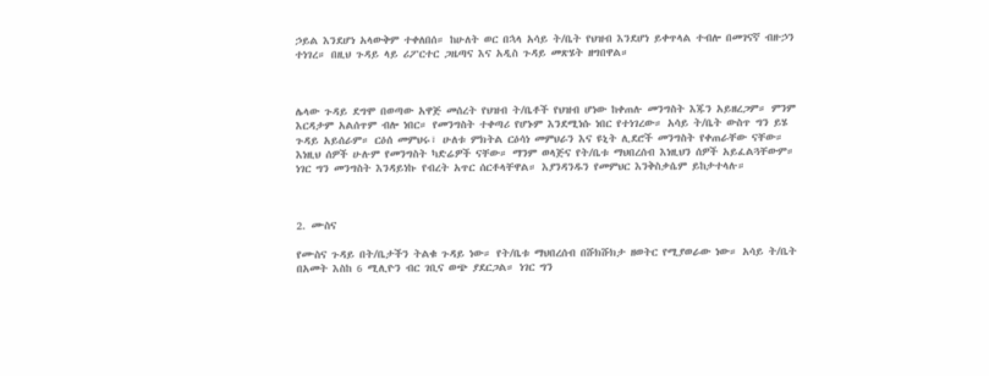ኃይል እንደሆነ አላውቅም ተቀለበሰ። ከሁለት ወር በኋላ አሳይ ት/ቤት የህዝብ እንደሆነ ይቀጥላል ተብሎ በመገናኛ ብዙኃን ተነገረ። በዚህ ጉዳይ ላይ ሪፖርተር ጋዜጣና እና አዲስ ጉዳይ መጽሄት ዘግበዋል።



ሌላው ጉዳይ ደግሞ በወጣው አዋጅ መሰረት የህዝብ ት/ቤቶች የህዝብ ሆነው ከቀጠሉ መንግስት እጁን አይዘረጋም። ምንም እርዳታም አልሰጥም ብሎ ነበር። የመንግስት ተቀጣሪ የሆኑም እንደሚነሱ ነበር የተነገረው። አሳይ ት/ቤት ውስጥ ግን ይሄ ጉዳይ አይሰራም። ርዕሰ መምህሩ፣ ሁለቱ ምክትል ርዕሳነ መምህራን እና ዩኒት ሊደሮች መንግስት የቀጠራቸው ናቸው። እነዚህ ሰዎች ሁሉም የመንግስት ካድሬዎች ናቸው። ማንም ወላጅና የት/ቤቱ ማህበረሰብ እነዚህን ሰዎች አይፈልጓቸውም። ነገር ግን መንግስት እንዳይነኩ የብረት አጥር ሰርቶላቸዋል። እያንዳንዱን የመምህር እንቅስቃሴም ይከታተላሉ።



2. ሙስና

የሙስና ጉዳይ በት/ቤታችን ትልቁ ጉዳይ ነው። የት/ቤቱ ማህበረሰብ በሹክሹክታ ዘወትር የሚያወራው ነው። አሳይ ት/ቤት በአመት እስከ 6 ሚሊዮን ብር ገቢና ወጭ ያደርጋል። ነገር ግን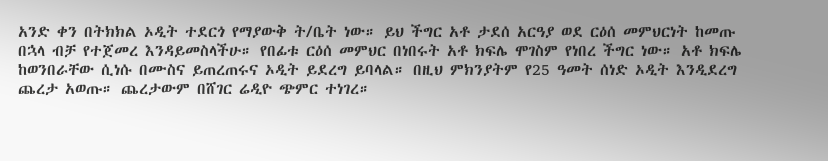አንድ ቀን በትክክል ኦዲት ተደርጎ የማያውቅ ት/ቤት ነው። ይህ ችግር አቶ ታደሰ አርዓያ ወደ ርዕሰ መምህርነት ከመጡ በኋላ ብቻ የተጀመረ እንዳይመስላችሁ። የበፊቱ ርዕሰ መምህር በነበሩት አቶ ክፍሌ ሞገስም የነበረ ችግር ነው። አቶ ክፍሌ ከወንበራቸው ሲነሱ በሙስና ይጠረጠሩና ኦዲት ይደረግ ይባላል። በዚህ ምክንያትም የ25 ዓመት ሰነድ ኦዲት እንዲደረግ ጨረታ አወጡ። ጨረታውም በሸገር ሬዲዮ ጭምር ተነገረ።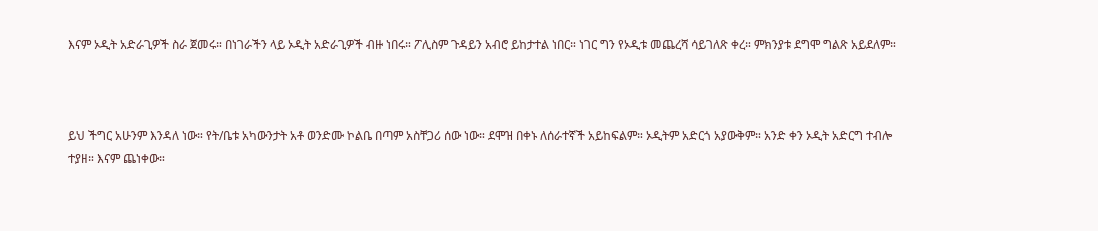እናም ኦዲት አድራጊዎች ስራ ጀመሩ። በነገራችን ላይ ኦዲት አድራጊዎች ብዙ ነበሩ። ፖሊስም ጉዳይን አብሮ ይከታተል ነበር። ነገር ግን የኦዲቱ መጨረሻ ሳይገለጽ ቀረ። ምክንያቱ ደግሞ ግልጽ አይደለም።



ይህ ችግር አሁንም እንዳለ ነው። የት/ቤቱ አካውንታት አቶ ወንድሙ ኮልቤ በጣም አስቸጋሪ ሰው ነው። ደሞዝ በቀኑ ለሰራተኛች አይከፍልም። ኦዲትም አድርጎ አያውቅም። አንድ ቀን ኦዲት አድርግ ተብሎ ተያዘ። እናም ጨነቀው።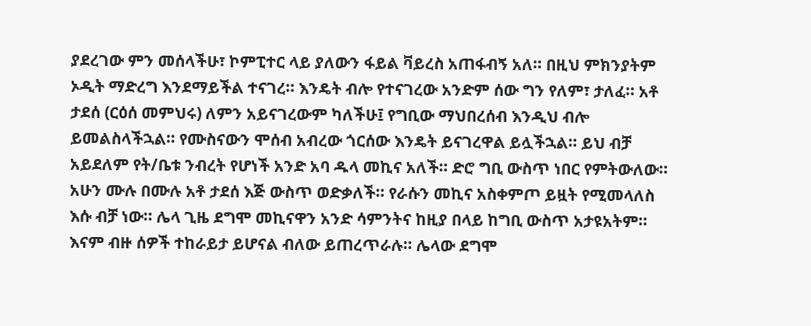ያደረገው ምን መሰላችሁ፣ ኮምፒተር ላይ ያለውን ፋይል ቫይረስ አጠፋብኝ አለ። በዚህ ምክንያትም ኦዲት ማድረግ እንደማይችል ተናገረ። እንዴት ብሎ የተናገረው አንድም ሰው ግን የለም፣ ታለፈ። አቶ ታደሰ (ርዕሰ መምህሩ) ለምን አይናገረውም ካለችሁ፤ የግቢው ማህበረሰብ እንዲህ ብሎ ይመልስላችኋል። የሙስናውን ሞሰብ አብረው ጎርሰው እንዴት ይናገረዋል ይሏችኋል። ይህ ብቻ አይደለም የት/ቤቱ ንብረት የሆነች አንድ አባ ዱላ መኪና አለች። ድሮ ግቢ ውስጥ ነበር የምትውለው። አሁን ሙሉ በሙሉ አቶ ታደሰ እጅ ውስጥ ወድቃለች። የራሱን መኪና አስቀምጦ ይዟት የሚመላለስ እሱ ብቻ ነው። ሌላ ጊዜ ደግሞ መኪናዋን አንድ ሳምንትና ከዚያ በላይ ከግቢ ውስጥ አታዩአትም። እናም ብዙ ሰዎች ተከራይታ ይሆናል ብለው ይጠረጥራሉ። ሌላው ደግሞ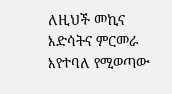ለዚህች መኪና እድሳትና ምርመራ እየተባለ የሚወጣው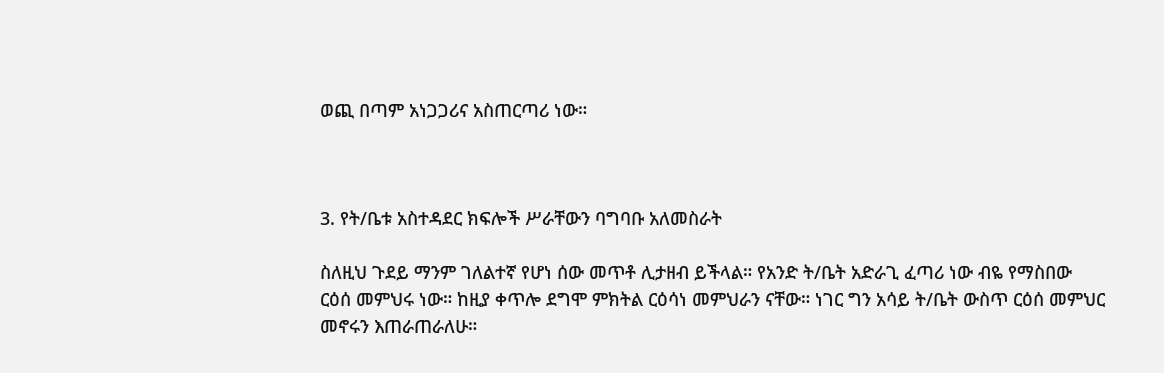ወጪ በጣም አነጋጋሪና አስጠርጣሪ ነው።



3. የት/ቤቱ አስተዳደር ክፍሎች ሥራቸውን ባግባቡ አለመስራት

ስለዚህ ጉደይ ማንም ገለልተኛ የሆነ ሰው መጥቶ ሊታዘብ ይችላል። የአንድ ት/ቤት አድራጊ ፈጣሪ ነው ብዬ የማስበው ርዕሰ መምህሩ ነው። ከዚያ ቀጥሎ ደግሞ ምክትል ርዕሳነ መምህራን ናቸው። ነገር ግን አሳይ ት/ቤት ውስጥ ርዕሰ መምህር መኖሩን እጠራጠራለሁ።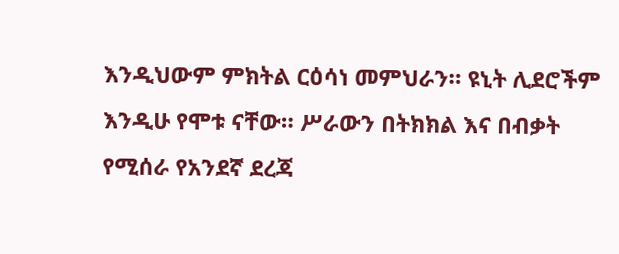እንዲህውም ምክትል ርዕሳነ መምህራን። ዩኒት ሊደሮችም እንዲሁ የሞቱ ናቸው። ሥራውን በትክክል እና በብቃት የሚሰራ የአንደኛ ደረጃ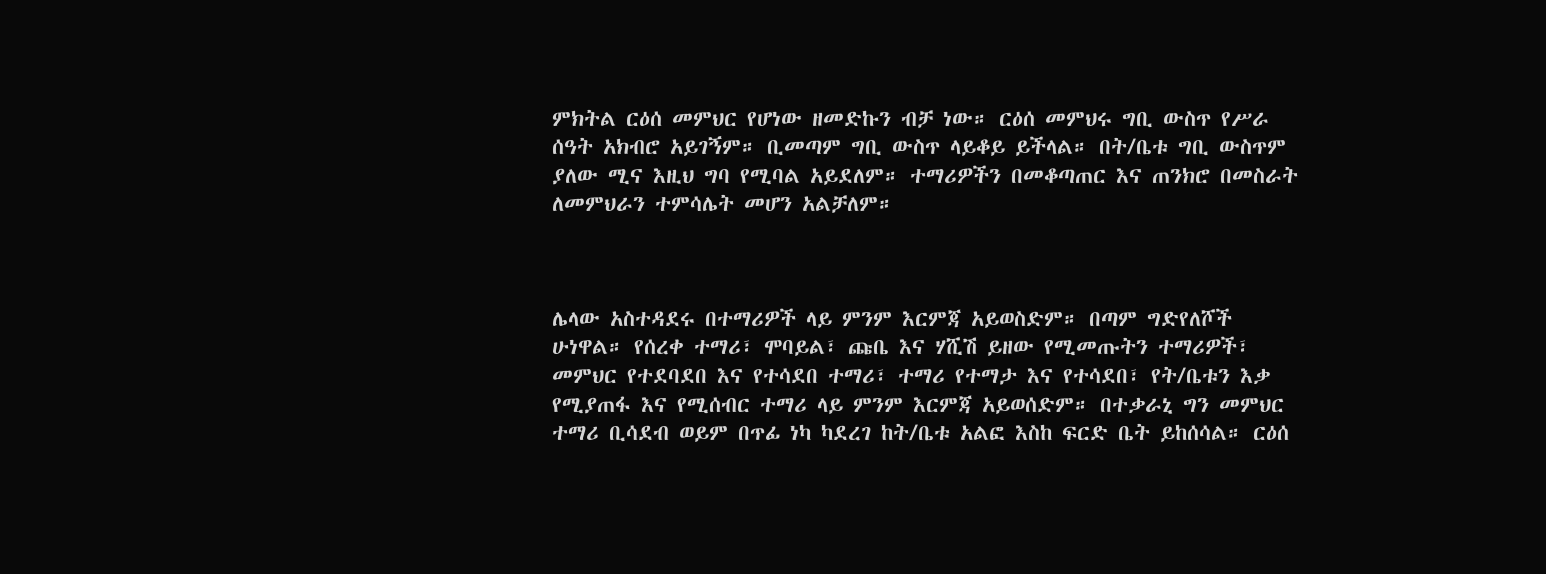ምክትል ርዕሰ መምህር የሆነው ዘመድኩን ብቻ ነው። ርዕሰ መምህሩ ግቢ ውስጥ የሥራ ሰዓት አክብሮ አይገኝም። ቢመጣም ግቢ ውስጥ ላይቆይ ይችላል። በት/ቤቱ ግቢ ውስጥም ያለው ሚና እዚህ ግባ የሚባል አይደለም። ተማሪዎችን በመቆጣጠር እና ጠንክሮ በመስራት ለመምህራን ተምሳሌት መሆን አልቻለም።



ሌላው አስተዳደሩ በተማሪዎች ላይ ምንም እርምጃ አይወስድም። በጣም ግድየለሾች ሁነዋል። የሰረቀ ተማሪ፣ ሞባይል፣ ጩቤ እና ሃሺሽ ይዘው የሚመጡትን ተማሪዎች፣ መምህር የተደባደበ እና የተሳደበ ተማሪ፣ ተማሪ የተማታ እና የተሳደበ፣ የት/ቤቱን እቃ የሚያጠፋ እና የሚሰብር ተማሪ ላይ ምንም እርምጃ አይወሰድም። በተቃራኒ ግን መምህር ተማሪ ቢሳደብ ወይም በጥፊ ነካ ካደረገ ከት/ቤቱ አልፎ እስከ ፍርድ ቤት ይከሰሳል። ርዕሰ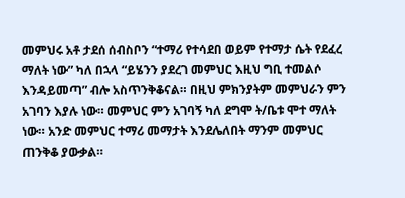መምህሩ አቶ ታደሰ ሰብስቦን “ተማሪ የተሳደበ ወይም የተማታ ሴት የደፈረ ማለት ነው” ካለ በኋላ “ይሄንን ያደረገ መምህር እዚህ ግቢ ተመልሶ እንዳይመጣ” ብሎ አስጥንቅቆናል። በዚህ ምክንያትም መምህራን ምን አገባን እያሉ ነው። መምህር ምን አገባኝ ካለ ደግሞ ት/ቤቱ ሞተ ማለት ነው። አንድ መምህር ተማሪ መማታት እንደሌለበት ማንም መምህር ጠንቅቆ ያውቃል።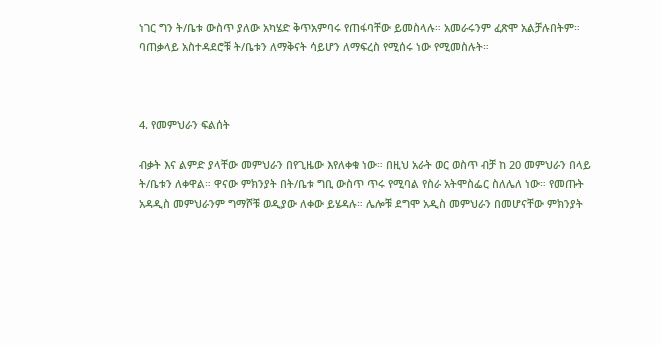ነገር ግን ት/ቤቱ ውስጥ ያለው አካሄድ ቅጥአምባሩ የጠፋባቸው ይመስላሉ። አመራሩንም ፈጽሞ አልቻሉበትም። ባጠቃላይ አስተዳደሮቹ ት/ቤቱን ለማቅናት ሳይሆን ለማፍረስ የሚሰሩ ነው የሚመስሉት።



4. የመምህራን ፍልሰት

ብቃት እና ልምድ ያላቸው መምህራን በየጊዜው እየለቀቁ ነው። በዚህ አራት ወር ወስጥ ብቻ ከ 20 መምህራን በላይ ት/ቤቱን ለቀዋል። ዋናው ምክንያት በት/ቤቱ ግቢ ውስጥ ጥሩ የሚባል የስራ አትሞስፌር ስለሌለ ነው። የመጡት አዳዲስ መምህራንም ግማሾቹ ወዲያው ለቀው ይሄዳሉ። ሌሎቹ ደግሞ አዲስ መምህራን በመሆናቸው ምክንያት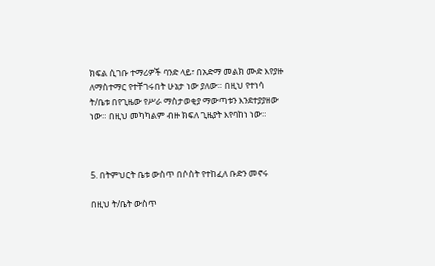ክፍል ሲገቡ ተማሪዎች ባንድ ላይ፣ በአድማ መልክ ሙድ እየያዙ ለማስተማር የተቸገሩበት ሁኔታ ነው ያለው። በዚህ የተነሳ ት/ቤቱ በየጊዜው የሥራ ማስታወቂያ ማውጣቱን እንደተያያዘው ነው። በዚህ መካካልም ብዙ ክፍለ ጊዜያት እየባከነ ነው።



5. በትምህርት ቤቱ ውስጥ በሶስት የተከፈለ ቡድን መኖሩ

በዚህ ት/ቤት ውስጥ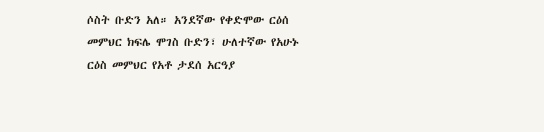ሶስት ቡድን አለ። አንደኛው የቀድሞው ርዕሰ መምህር ክፍሌ ሞገስ ቡድን፣ ሁለተኛው የአሁኑ ርዕስ መምህር የአቶ ታደሰ አርዓያ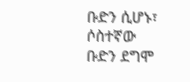ቡድን ሲሆኑ፣ ሶስተኛው ቡድን ደግሞ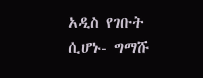አዲስ የገቡት ሲሆኑ- ግማሹ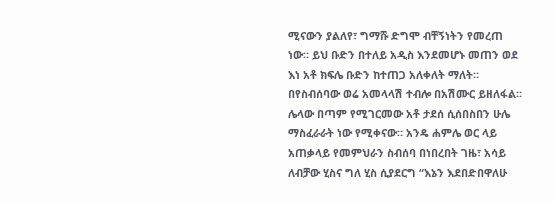ሚናውን ያልለየ፣ ግማሹ ድግሞ ብቸኝነትን የመረጠ ነው። ይህ ቡድን በተለይ አዲስ እንደመሆኑ መጠን ወደ እነ አቶ ክፍሌ ቡድን ከተጠጋ አለቀለት ማለት። በየስብሰባው ወሬ አመላላሽ ተብሎ በአሽሙር ይዘለፋል። ሌላው በጣም የሚገርመው አቶ ታደሰ ሲሰበስበን ሁሌ ማስፈራራት ነው የሚቀናው። አንዴ ሐምሌ ወር ላይ አጠቃላይ የመምህራን ስብሰባ በነበረበት ገዜ፣ አሳይ ለብቻው ሂስና ግለ ሂስ ሲያደርግ “እኔን እደበድበዋለሁ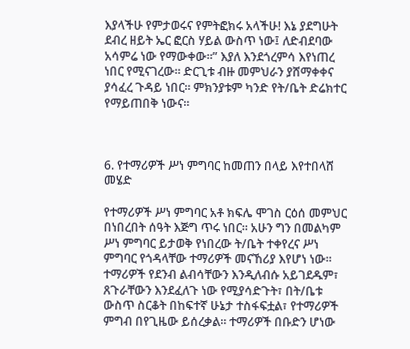እያላችሁ የምታወሩና የምትፎክሩ አላችሁ! እኔ ያደግሁት ደብረ ዘይት ኤር ፎርስ ሃይል ውስጥ ነው፤ ለድብደባው አሳምሬ ነው የማውቀው።” እያለ እንደጎረምሳ እየነጠረ ነበር የሚናገረው። ድርጊቱ ብዙ መምህራን ያሸማቀቀና ያሳፈረ ጉዳይ ነበር። ምክንያቱም ካንድ የት/ቤት ድሬክተር የማይጠበቅ ነውና።



6. የተማሪዎች ሥነ ምግባር ከመጠን በላይ እየተበላሸ መሄድ

የተማሪዎች ሥነ ምግባር አቶ ክፍሌ ሞገስ ርዕሰ መምህር በነበረበት ሰዓት እጅግ ጥሩ ነበር። አሁን ግን በመልካም ሥነ ምግባር ይታወቅ የነበረው ት/ቤት ተቀየረና ሥነ ምግባር የጎዳላቸው ተማሪዎች መናኸሪያ እየሆነ ነው። ተማሪዎች የደንብ ልብሳቸውን እንዲለብሱ አይገደዱም፣ ጸጉራቸውን እንደፈለጉ ነው የሚያሳድጉት፣ በት/ቤቱ ውስጥ ስርቆት በከፍተኛ ሁኔታ ተስፋፍቷል፣ የተማሪዎች ምግብ በየጊዜው ይሰረቃል። ተማሪዎች በቡድን ሆነው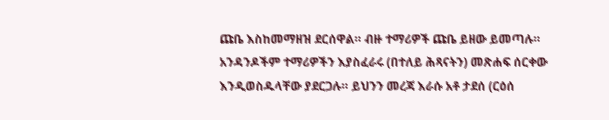ጩቤ እስከመማዘዝ ደርሰዋል። ብዙ ተማሪዎች ጩቤ ይዘው ይመጣሉ። አንዳንዶችም ተማሪዎችን እያስፈራሩ (በተለይ ሕጻናትን) መጽሐፍ ሰርቀው እንዲወስዱላቸው ያደርጋሉ። ይህንን መረጃ እራሱ አቶ ታደሰ (ርዕሰ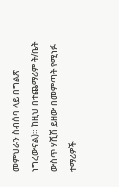መምህራን ስብሰባ ላይ በግልጽ ነግረውናል)። ከዚህ በተጨማሪም ት/ቤት ውስጥ ሃሺሽ ይዘው በመምጣት የሚነፉ ተማሪዎች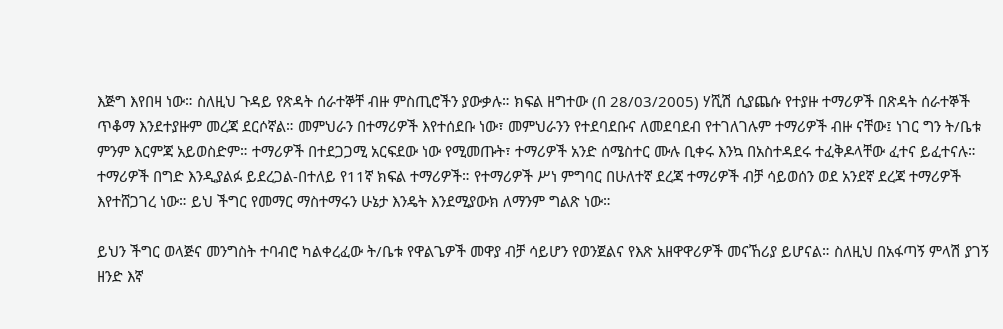እጅግ እየበዛ ነው። ስለዚህ ጉዳይ የጽዳት ሰራተኞቸ ብዙ ምስጢሮችን ያውቃሉ። ክፍል ዘግተው (በ 28/03/2005) ሃሺሽ ሲያጨሱ የተያዙ ተማሪዎች በጽዳት ሰራተኞች ጥቆማ እንደተያዙም መረጃ ደርሶኛል። መምህራን በተማሪዎች እየተሰደቡ ነው፣ መምህራንን የተደባደቡና ለመደባደብ የተገለገሉም ተማሪዎች ብዙ ናቸው፤ ነገር ግን ት/ቤቱ ምንም እርምጃ አይወስድም። ተማሪዎች በተደጋጋሚ አርፍደው ነው የሚመጡት፣ ተማሪዎች አንድ ሰሜስተር ሙሉ ቢቀሩ እንኳ በአስተዳደሩ ተፈቅዶላቸው ፈተና ይፈተናሉ። ተማሪዎች በግድ እንዲያልፉ ይደረጋል-በተለይ የ11ኛ ክፍል ተማሪዎች። የተማሪዎች ሥነ ምግባር በሁለተኛ ደረጃ ተማሪዎች ብቻ ሳይወሰን ወደ አንደኛ ደረጃ ተማሪዎች እየተሸጋገረ ነው። ይህ ችግር የመማር ማስተማሩን ሁኔታ እንዴት እንደሚያውክ ለማንም ግልጽ ነው።

ይህን ችግር ወላጅና መንግስት ተባብሮ ካልቀረፈው ት/ቤቱ የዋልጌዎች መዋያ ብቻ ሳይሆን የወንጀልና የእጽ አዘዋዋሪዎች መናኸሪያ ይሆናል። ስለዚህ በአፋጣኝ ምላሽ ያገኝ ዘንድ እኛ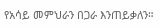የአሳይ መምህራን በጋራ እንጠይቃለን።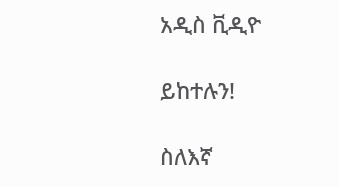አዲስ ቪዲዮ

ይከተሉን!

ስለእኛ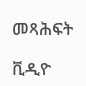መጻሕፍት

ቪዲዮ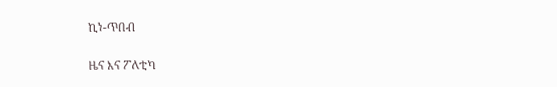ኪነ-ጥበብ

ዜና እና ፖለቲካ